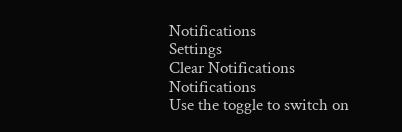Notifications
Settings
Clear Notifications
Notifications
Use the toggle to switch on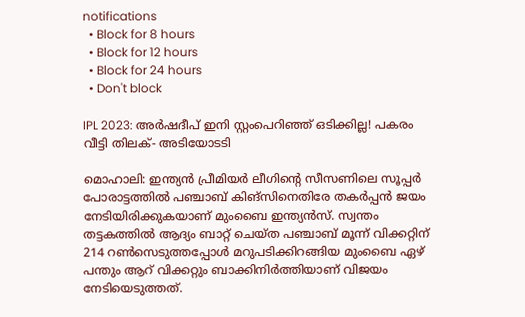notifications
  • Block for 8 hours
  • Block for 12 hours
  • Block for 24 hours
  • Don't block

IPL 2023: അര്‍ഷദീപ് ഇനി സ്റ്റംപെറിഞ്ഞ് ഒടിക്കില്ല! പകരം വീട്ടി തിലക്- അടിയോടടി

മൊഹാലി: ഇന്ത്യന്‍ പ്രീമിയര്‍ ലീഗിന്റെ സീസണിലെ സൂപ്പര്‍ പോരാട്ടത്തില്‍ പഞ്ചാബ് കിങ്‌സിനെതിരേ തകര്‍പ്പന്‍ ജയം നേടിയിരിക്കുകയാണ് മുംബൈ ഇന്ത്യന്‍സ്. സ്വന്തം തട്ടകത്തില്‍ ആദ്യം ബാറ്റ് ചെയ്ത പഞ്ചാബ് മൂന്ന് വിക്കറ്റിന് 214 റണ്‍സെടുത്തപ്പോള്‍ മറുപടിക്കിറങ്ങിയ മുംബൈ ഏഴ് പന്തും ആറ് വിക്കറ്റും ബാക്കിനിര്‍ത്തിയാണ് വിജയം നേടിയെടുത്തത്.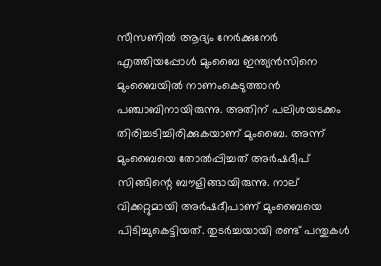സീസണില്‍ ആദ്യം നേര്‍ക്കുനേര്‍ എത്തിയപ്പോള്‍ മുംബൈ ഇന്ത്യന്‍സിനെ മുംബൈയില്‍ നാണംകെടുത്താന്‍ പഞ്ചാബിനായിരുന്നു. അതിന് പലിശയടക്കം തിരിച്ചടിച്ചിരിക്കുകയാണ് മുംബൈ. അന്ന് മുംബൈയെ തോല്‍പ്പിച്ചത് അര്‍ഷദീപ് സിങ്ങിന്റെ ബൗളിങ്ങായിരുന്നു. നാല് വിക്കറ്റുമായി അര്‍ഷദീപാണ് മുംബൈയെ പിടിച്ചുകെട്ടിയത്. തുടര്‍ച്ചയായി രണ്ട് പന്തുകള്‍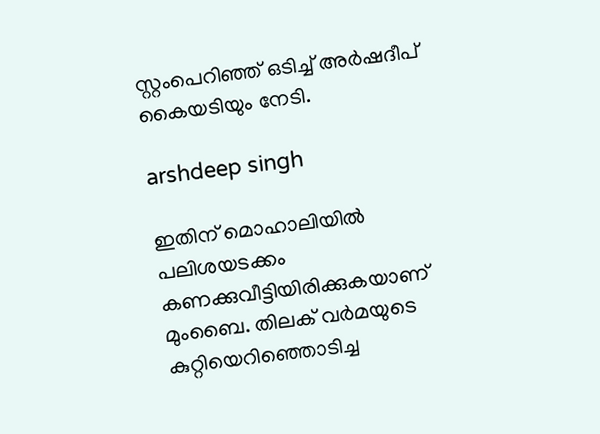സ്റ്റംപെറിഞ്ഞ് ഒടിച്ച് അര്‍ഷദീപ് കൈയടിയും നേടി.

arshdeep singh

ഇതിന് മൊഹാലിയില്‍ പലിശയടക്കം കണക്കുവീട്ടിയിരിക്കുകയാണ് മുംബൈ. തിലക് വര്‍മയുടെ കുറ്റിയെറിഞ്ഞൊടിച്ച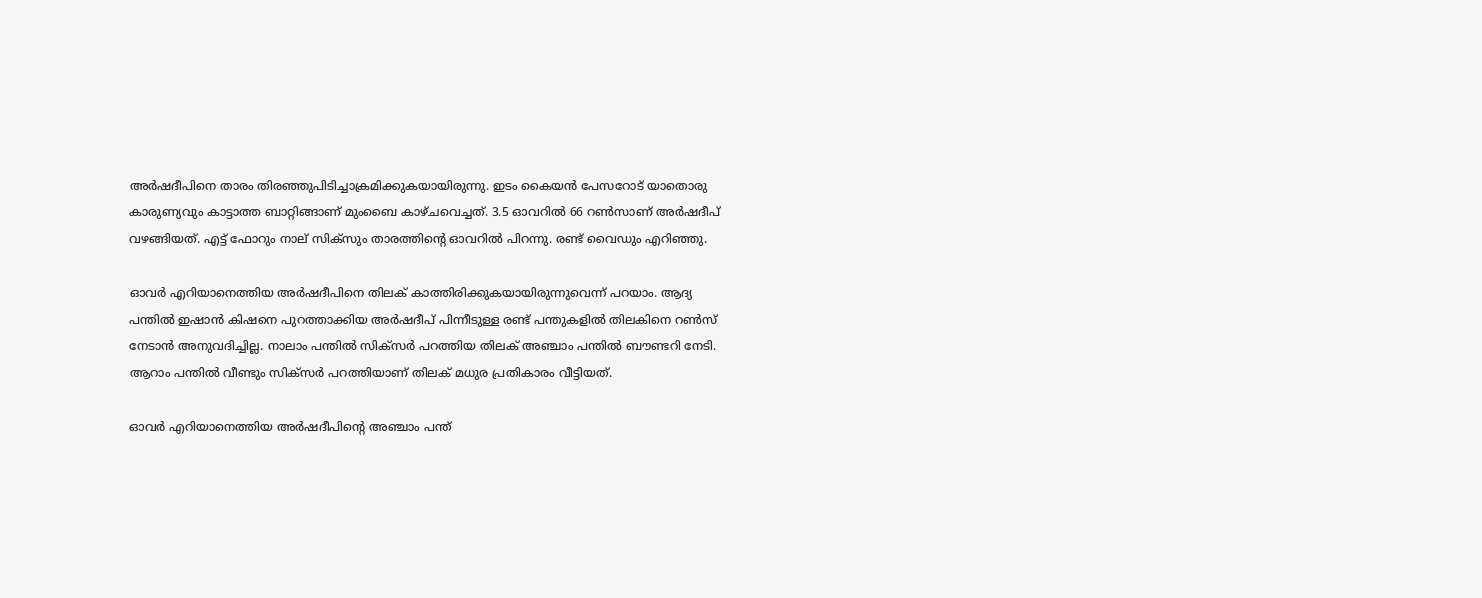അര്‍ഷദീപിനെ താരം തിരഞ്ഞുപിടിച്ചാക്രമിക്കുകയായിരുന്നു. ഇടം കൈയന്‍ പേസറോട് യാതൊരു കാരുണ്യവും കാട്ടാത്ത ബാറ്റിങ്ങാണ് മുംബൈ കാഴ്ചവെച്ചത്. 3.5 ഓവറില്‍ 66 റണ്‍സാണ് അര്‍ഷദീപ് വഴങ്ങിയത്. എട്ട് ഫോറും നാല് സിക്‌സും താരത്തിന്റെ ഓവറില്‍ പിറന്നു. രണ്ട് വൈഡും എറിഞ്ഞു.

ഓവര്‍ എറിയാനെത്തിയ അര്‍ഷദീപിനെ തിലക് കാത്തിരിക്കുകയായിരുന്നുവെന്ന് പറയാം. ആദ്യ പന്തില്‍ ഇഷാന്‍ കിഷനെ പുറത്താക്കിയ അര്‍ഷദീപ് പിന്നീടുള്ള രണ്ട് പന്തുകളില്‍ തിലകിനെ റണ്‍സ് നേടാന്‍ അനുവദിച്ചില്ല. നാലാം പന്തില്‍ സിക്‌സര്‍ പറത്തിയ തിലക് അഞ്ചാം പന്തില്‍ ബൗണ്ടറി നേടി. ആറാം പന്തില്‍ വീണ്ടും സിക്‌സര്‍ പറത്തിയാണ് തിലക് മധുര പ്രതികാരം വീട്ടിയത്.

ഓവര്‍ എറിയാനെത്തിയ അര്‍ഷദീപിന്റെ അഞ്ചാം പന്ത്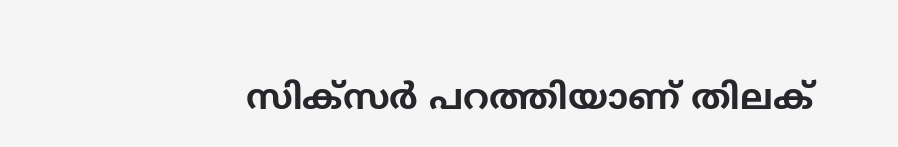സിക്‌സര്‍ പറത്തിയാണ് തിലക്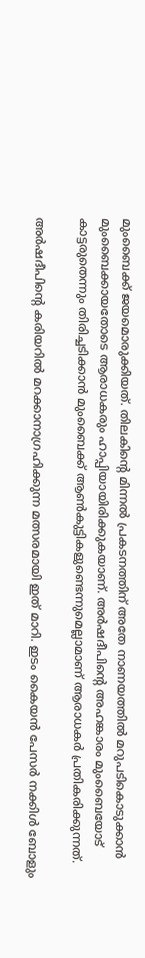മുംബൈക്ക് ജയമൊരുക്കിയത്. തിലകിന്റെ മിന്നല്‍ പ്രകടനത്തിന് അതേ നാണയത്തില്‍ മറുപടികൊടുക്കാന്‍ മുംബൈക്കായതോടെ ആരാധകരും ഹാപ്പിയായിരിക്കുകയാണ്. അര്‍ഷദീപിന്റെ അഹങ്കാരം മുംബൈയോട് കാട്ടരുതെന്നും തിരിച്ചടിക്കാന്‍ മുംബൈക്ക് ആണ്‍കുട്ടികളുണ്ടെന്നുമെല്ലാമാണ് ആരാധകര്‍ പ്രതികരിക്കുന്നത്.

അര്‍ഷദീപിന്റെ കരിയറില്‍ മറക്കാനാഗ്രഹിക്കുന്ന മത്സരമായി ഇത് മാറി. ഇടം കൈയന്‍ പേസര്‍ നക്കിള്‍ ബോളും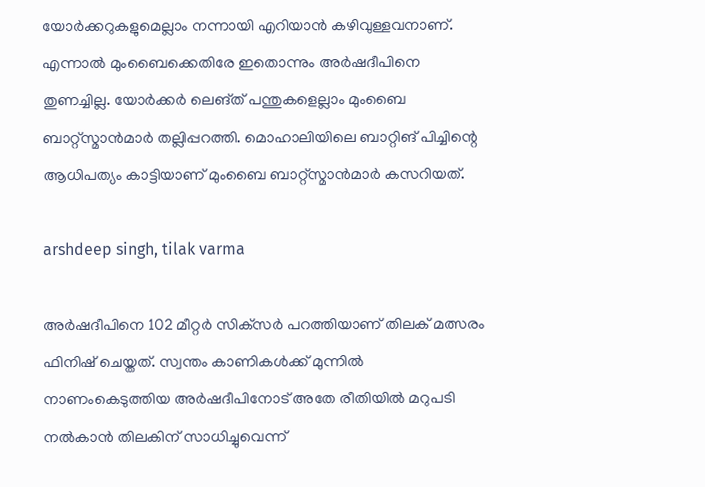യോര്‍ക്കറുകളുമെല്ലാം നന്നായി എറിയാന്‍ കഴിവുള്ളവനാണ്. എന്നാല്‍ മുംബൈക്കെതിരേ ഇതൊന്നും അര്‍ഷദീപിനെ തുണച്ചില്ല. യോര്‍ക്കര്‍ ലെങ്ത് പന്തുകളെല്ലാം മുംബൈ ബാറ്റ്‌സ്മാന്‍മാര്‍ തല്ലിപ്പറത്തി. മൊഹാലിയിലെ ബാറ്റിങ് പിച്ചിന്റെ ആധിപത്യം കാട്ടിയാണ് മുംബൈ ബാറ്റ്‌സ്മാന്‍മാര്‍ കസറിയത്.

arshdeep singh, tilak varma

അര്‍ഷദീപിനെ 102 മീറ്റര്‍ സിക്‌സര്‍ പറത്തിയാണ് തിലക് മത്സരം ഫിനിഷ് ചെയ്തത്. സ്വന്തം കാണികള്‍ക്ക് മുന്നില്‍ നാണംകെടുത്തിയ അര്‍ഷദീപിനോട് അതേ രീതിയില്‍ മറുപടി നല്‍കാന്‍ തിലകിന് സാധിച്ചുവെന്ന്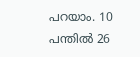പറയാം. 10 പന്തില്‍ 26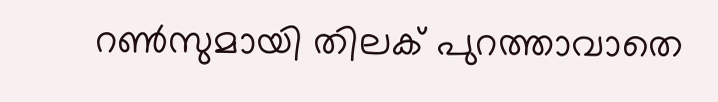റണ്‍സുമായി തിലക് പുറത്താവാതെ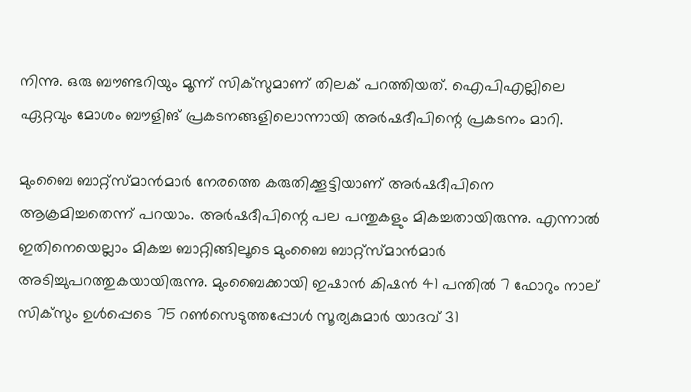നിന്നു. ഒരു ബൗണ്ടറിയും മൂന്ന് സിക്‌സുമാണ് തിലക് പറത്തിയത്. ഐപിഎല്ലിലെ ഏറ്റവും മോശം ബൗളിങ് പ്രകടനങ്ങളിലൊന്നായി അര്‍ഷദീപിന്റെ പ്രകടനം മാറി.

മുംബൈ ബാറ്റ്‌സ്മാന്‍മാര്‍ നേരത്തെ കരുതിക്കൂട്ടിയാണ് അര്‍ഷദീപിനെ ആക്രമിച്ചതെന്ന് പറയാം. അര്‍ഷദീപിന്റെ പല പന്തുകളും മികച്ചതായിരുന്നു. എന്നാല്‍ ഇതിനെയെല്ലാം മികച്ച ബാറ്റിങ്ങിലൂടെ മുംബൈ ബാറ്റ്‌സ്മാന്‍മാര്‍ അടിച്ചുപറത്തുകയായിരുന്നു. മുംബൈക്കായി ഇഷാന്‍ കിഷന്‍ 41 പന്തില്‍ 7 ഫോറും നാല് സിക്‌സും ഉള്‍പ്പെടെ 75 റണ്‍സെടുത്തപ്പോള്‍ സൂര്യകുമാര്‍ യാദവ് 31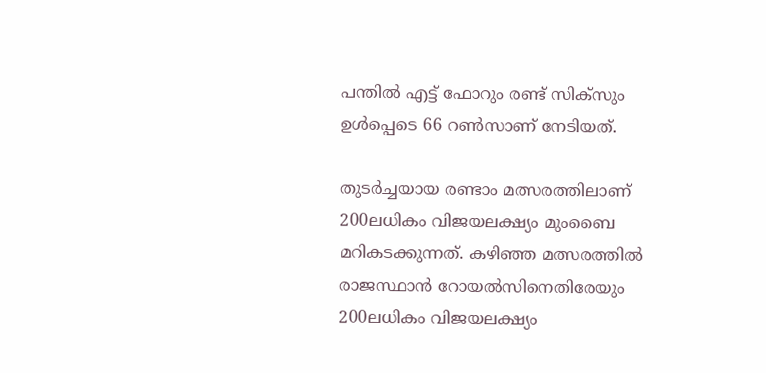പന്തില്‍ എട്ട് ഫോറും രണ്ട് സിക്‌സും ഉള്‍പ്പെടെ 66 റണ്‍സാണ് നേടിയത്.

തുടര്‍ച്ചയായ രണ്ടാം മത്സരത്തിലാണ് 200ലധികം വിജയലക്ഷ്യം മുംബൈ മറികടക്കുന്നത്. കഴിഞ്ഞ മത്സരത്തില്‍ രാജസ്ഥാന്‍ റോയല്‍സിനെതിരേയും 200ലധികം വിജയലക്ഷ്യം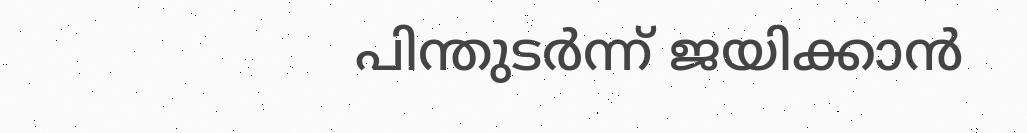പിന്തുടര്‍ന്ന് ജയിക്കാന്‍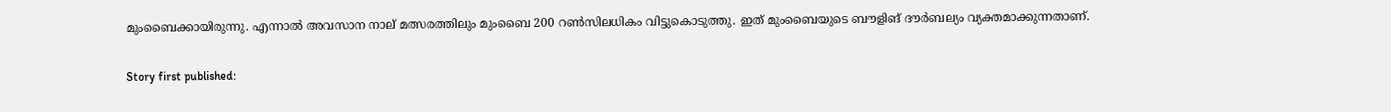മുംബൈക്കായിരുന്നു. എന്നാല്‍ അവസാന നാല് മത്സരത്തിലും മുംബൈ 200 റണ്‍സിലധികം വിട്ടുകൊടുത്തു. ഇത് മുംബൈയുടെ ബൗളിങ് ദൗര്‍ബല്യം വ്യക്തമാക്കുന്നതാണ്.

Story first published: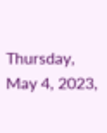Thursday, May 4, 2023,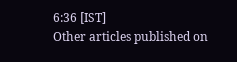6:36 [IST]
Other articles published on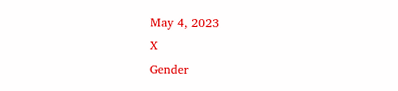May 4, 2023
X
Gender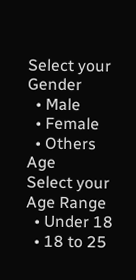Select your Gender
  • Male
  • Female
  • Others
Age
Select your Age Range
  • Under 18
  • 18 to 25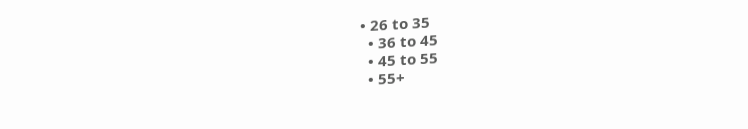• 26 to 35
  • 36 to 45
  • 45 to 55
  • 55+